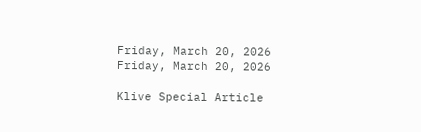Friday, March 20, 2026
Friday, March 20, 2026

Klive Special Article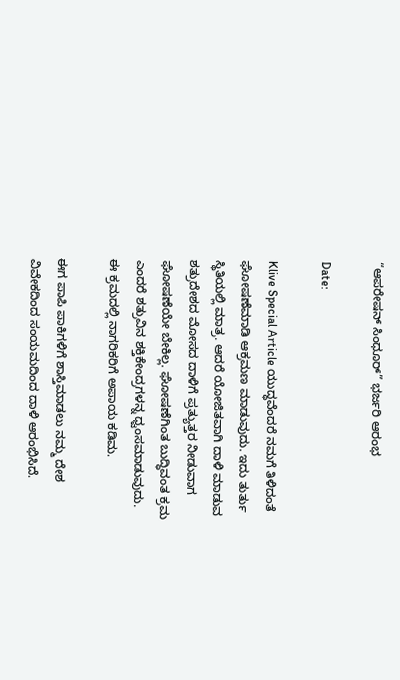“ಆಪರೇಷನ್ ಸಿಂಧೂರ್” ಭರ್ಜರಿ ಆರಂಭ

Date:

Klive Special Article ಯುದ್ಧವೆಂದರೆ ‌ನಮಗೆ ತಿಳಿದಂತೆ ಘೋಷಣೆಮಾಡಿ ಆಕ್ರಮಣ ಮಾಡುವುದು. ಇದು ತುರ್ತು ಸ್ಥಿತಿಯಲ್ಲಿ ಮಾತ್ರ. ಆದರೆ ಯೋಜಿತವಾಗಿ ದಾಳಿ ಮಾಡುವ ಶತ್ರುದೇಶದ ಮೋಸದ ದಾಳಿಗೆ ಪ್ರತ್ಯುತ್ತರ ನೀಡುವಾಗ ಘೋಷಣೆಯೇ ಬೇಕಿಲ್ಲ. ಘೋಷಣೆಗಿಂತ ‌ಬುದ್ಧಿವಂತ ಕ್ರಮ ಎಂದರೆ ಶತ್ರುವಿನ ಶಕ್ತಿಕೇಂದ್ರಗಳನ್ನ ಧ್ವಂಸಮಾಡುವುದು.
ಈ ಕ್ರಮದಲ್ಲಿ ನಾಗರಿಕರಿಗೆ ಅಪಾಯ‌ ಕಡಿಮ.

ಈಗ ಪಾಪಿ ಪಾಕಿಗಳಿಗೆ ಶಾಸ್ತಿಮಾಡಲು ನಮ್ಮ ದೇಶ ವಿವೇಕದಿಂದ ಸಂಯಮದಿಂದ ದಾಳಿ ಆರಂಭಿಸಿದೆ.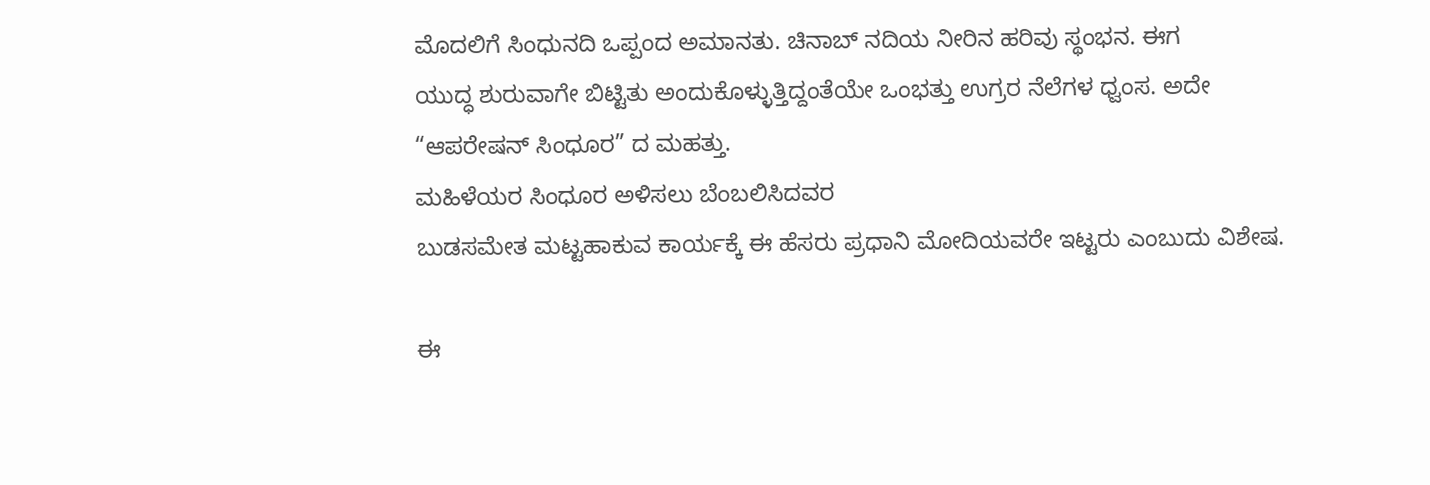ಮೊದಲಿಗೆ ಸಿಂಧುನದಿ‌ ಒಪ್ಪಂದ ಅಮಾನತು. ಚಿನಾಬ್ ನದಿಯ ನೀರಿನ‌ ಹರಿವು‌ ಸ್ಥಂಭನ. ಈಗ
ಯುದ್ಧ ಶುರುವಾಗೇ ಬಿಟ್ಟಿತು ಅಂದುಕೊಳ್ಳುತ್ತಿದ್ದಂತೆಯೇ ಒಂಭತ್ತು ಉಗ್ರರ ನೆಲೆಗಳ ಧ್ವಂಸ. ಅದೇ “ಆಪರೇಷನ್ ಸಿಂಧೂರ” ದ ಮಹತ್ತು.
ಮಹಿಳೆಯರ ಸಿಂಧೂರ ಅಳಿಸಲು ಬೆಂಬಲಿಸಿದವರ
ಬುಡಸಮೇತ ಮಟ್ಟಹಾಕುವ ಕಾರ್ಯಕ್ಕೆ ಈ ಹೆಸರು‌‌ ಪ್ರಧಾನಿ ಮೋದಿಯವರೇ ಇಟ್ಟರು ಎಂಬುದು ವಿಶೇಷ.

ಈ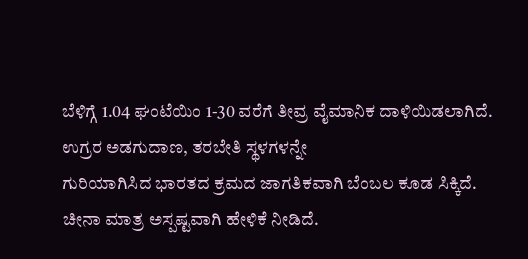ಬೆಳಿಗ್ಗೆ 1.04 ಘಂಟೆಯಿಂ 1-30 ವರೆಗೆ ತೀವ್ರ ವೈಮಾನಿಕ ದಾಳಿಯಿಡಲಾಗಿದೆ.
ಉಗ್ರರ ಅಡಗುದಾಣ, ತರಬೇತಿ ಸ್ಥಳಗಳನ್ನೇ
ಗುರಿಯಾಗಿಸಿದ ಭಾರತದ ಕ್ರಮದ ಜಾಗತಿಕವಾಗಿ ಬೆಂಬಲ ಕೂಡ ಸಿಕ್ಕಿದೆ.
ಚೀನಾ ಮಾತ್ರ ಅಸ್ಪಷ್ಟವಾಗಿ ಹೇಳಿಕೆ ನೀಡಿದೆ.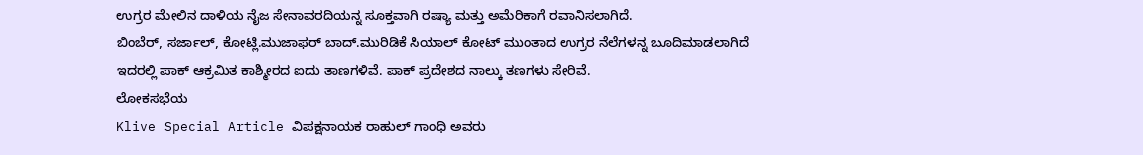ಉಗ್ರರ ಮೇಲಿನ ದಾಳಿಯ ನೈಜ ಸೇನಾವರದಿಯನ್ನ ಸೂಕ್ತವಾಗಿ ರಷ್ಯಾ ಮತ್ತು ಅಮೆರಿಕಾಗೆ ರವಾನಿಸಲಾಗಿದೆ.
ಬಿಂಬೆರ್, ಸರ್ಜಾಲ್, ಕೋಟ್ಲಿ.ಮುಜಾಫರ್ ಬಾದ್.ಮುರಿಡಿಕೆ ಸಿಯಾಲ್ ಕೋಟ್ ಮುಂತಾದ ಉಗ್ರರ ನೆಲೆಗಳನ್ನ ಬೂದಿ‌ಮಾಡಲಾಗಿದೆ
ಇದರಲ್ಲಿ ಪಾಕ್ ಆಕ್ರಮಿತ ಕಾಶ್ಮೀರದ ಐದು‌ ತಾಣಗಳಿವೆ. ಪಾಕ್ ಪ್ರದೇಶದ ನಾಲ್ಕು ತಣಗಳು ಸೇರಿವೆ.
ಲೋಕಸಭೆಯ
Klive Special Article ವಿಪಕ್ಷನಾಯಕ ರಾಹುಲ್ ಗಾಂಧಿ ಅವರು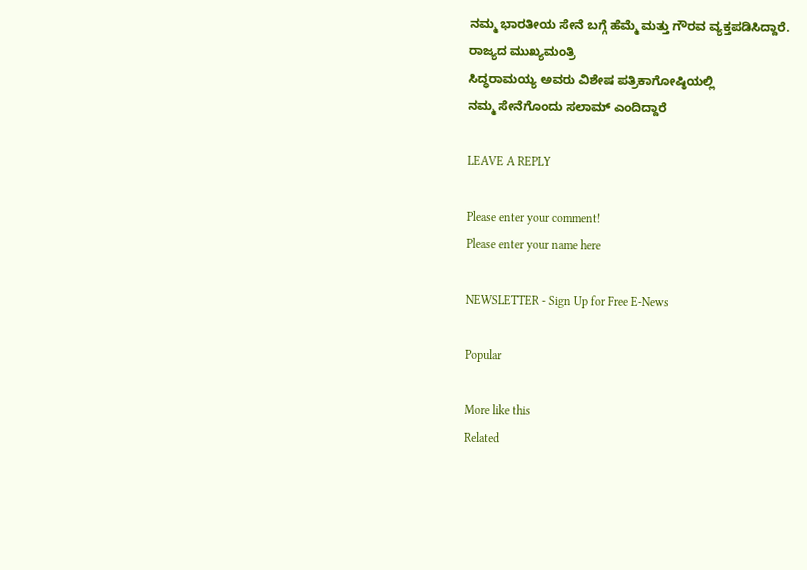ನಮ್ಮ ಭಾರತೀಯ ಸೇನೆ ಬಗ್ಗೆ ಹೆಮ್ಮೆ ಮತ್ತು ಗೌರವ‌ ವ್ಯಕ್ತಪಡಿಸಿದ್ದಾರೆ.
ರಾಜ್ಯದ ಮುಖ್ಯಮಂತ್ರಿ
ಸಿದ್ಧರಾಮಯ್ಯ ಅವರು ವಿಶೇಷ ಪತ್ರಿಕಾಗೋಷ್ಠಿಯಲ್ಲಿ
ನಮ್ಮ ಸೇನೆಗೊಂದು‌ ಸಲಾಮ್ ಎಂದಿದ್ದಾರೆ

LEAVE A REPLY

Please enter your comment!
Please enter your name here

NEWSLETTER - Sign Up for Free E-News

Popular

More like this
Related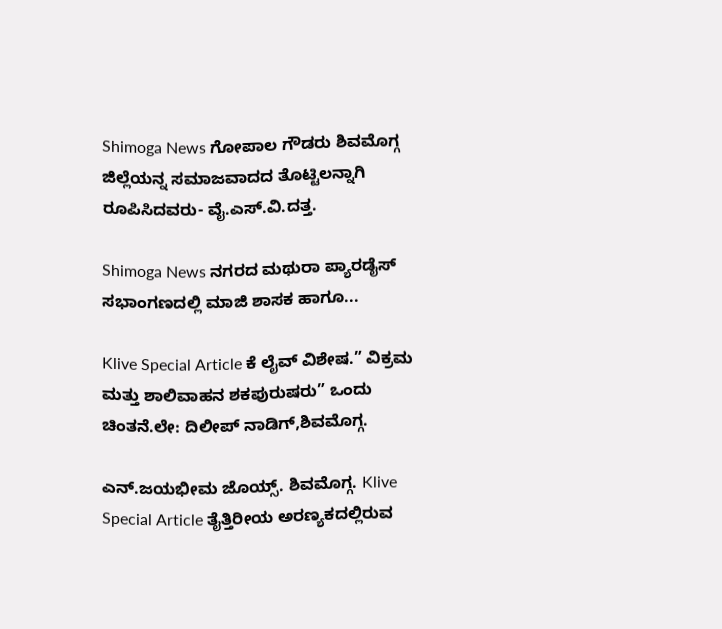Shimoga News ಗೋಪಾಲ ಗೌಡರು ಶಿವಮೊಗ್ಗ ಜಿಲ್ಲೆಯನ್ನ ಸಮಾಜವಾದದ ತೊಟ್ಟಿಲನ್ನಾಗಿ ರೂಪಿಸಿದವರು- ವೈ.ಎಸ್.ವಿ.ದತ್ತ.

Shimoga News ನಗರದ ಮಥುರಾ ಪ್ಯಾರಡೈಸ್ ಸಭಾಂಗಣದಲ್ಲಿ ಮಾಜಿ ಶಾಸಕ ಹಾಗೂ...

Klive Special Article ಕೆ ಲೈವ್ ವಿಶೇಷ.” ವಿಕ್ರಮ ಮತ್ತು ಶಾಲಿವಾಹನ ಶಕಪುರುಷರು” ಒಂದು ಚಿಂತನೆ.ಲೇ: ದಿಲೀಪ್ ನಾಡಿಗ್,ಶಿವಮೊಗ್ಗ.

ಎನ್.ಜಯಭೀಮ ಜೊಯ್ಸ್. ಶಿವಮೊಗ್ಗ. Klive Special Article ತೈತ್ತಿರೀಯ ಅರಣ್ಯಕದಲ್ಲಿರುವ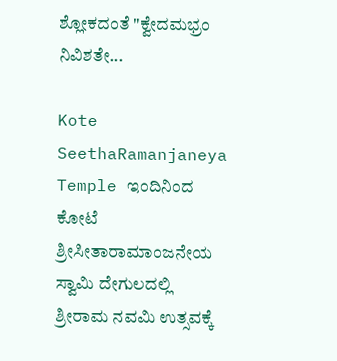ಶ್ಲೋಕದಂತೆ "ಕ್ವೇದಮಭ್ರಂ ನಿವಿಶತೇ...

Kote SeethaRamanjaneya Temple ಇಂದಿನಿಂದ ಕೋಟೆ ಶ್ರೀಸೀತಾರಾಮಾಂಜನೇಯ ಸ್ವಾಮಿ ದೇಗುಲದಲ್ಲಿ ಶ್ರೀರಾಮ ನವಮಿ ಉತ್ಸವಕ್ಕೆ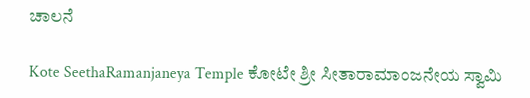ಚಾಲನೆ

Kote SeethaRamanjaneya Temple ಕೋಟೇ ಶ್ರೀ ಸೀತಾರಾಮಾಂಜನೇಯ ಸ್ವಾಮಿ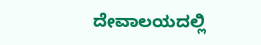ದೇವಾಲಯದಲ್ಲಿ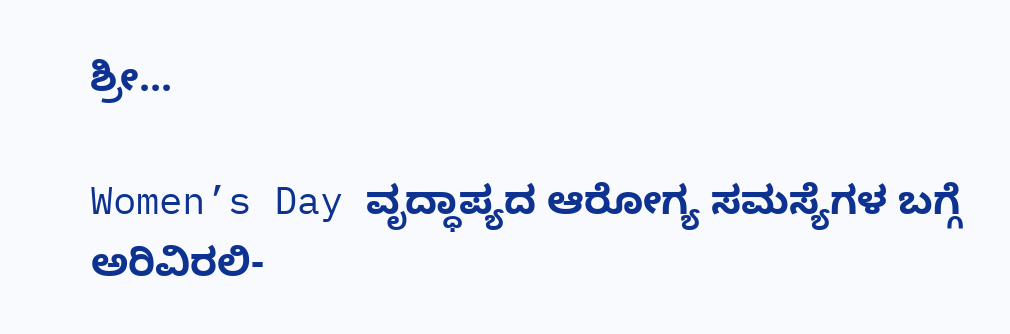ಶ್ರೀ...

Women’s Day ವೃದ್ಧಾಪ್ಯದ ಆರೋಗ್ಯ ಸಮಸ್ಯೆಗಳ ಬಗ್ಗೆ ಅರಿವಿರಲಿ-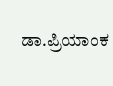ಡಾ.ಪ್ರಿಯಾಂಕ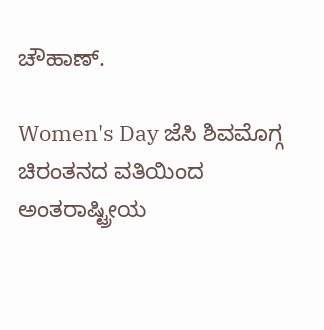ಚೌಹಾಣ್.

Women's Day ಜೆಸಿ ಶಿವಮೊಗ್ಗ ಚಿರಂತನದ ವತಿಯಿಂದ ಅಂತರಾಷ್ಟ್ರೀಯ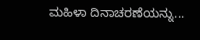ಮಹಿಳಾ ದಿನಾಚರಣೆಯನ್ನು...